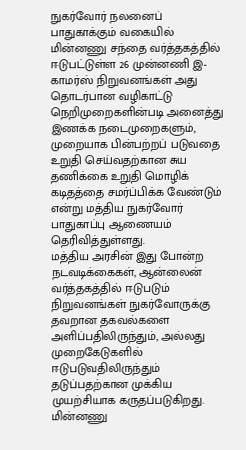நுகர்வோர் நலனைப் பாதுகாக்கும் வகையில் மின்னணு சந்தை வர்த்தகத்தில் ஈடுபட்டுள்ள 26 முன்னணி இ-காமர்ஸ் நிறுவனங்கள் அது தொடர்பான வழிகாட்டு நெறிமுறைகளின்படி அனைத்து இணக்க நடைமுறைகளும், முறையாக பின்பற்றப் படுவதை உறுதி செய்வதற்கான சுய தணிக்கை உறுதி மொழிக் கடிதத்தை சமர்ப்பிக்க வேண்டும் என்று மத்திய நுகர்வோர் பாதுகாப்பு ஆணையம் தெரிவித்துள்ளது.
மத்திய அரசின் இது போன்ற நடவடிக்கைகள், ஆன்லைன் வர்த்தகத்தில் ஈடுபடும் நிறுவனங்கள் நுகர்வோருக்கு தவறான தகவல்களை அளிப்பதிலிருந்தும், அல்லது முறைகேடுகளில் ஈடுபடுவதிலிருந்தும் தடுப்பதற்கான முக்கிய முயற்சியாக கருதப்படுகிறது.
மின்னணு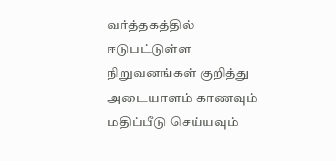வர்த்தகத்தில் ஈடுபட்டுள்ள நிறுவனங்கள் குறித்து அடையாளம் காணவும் மதிப்பீடு செய்யவும்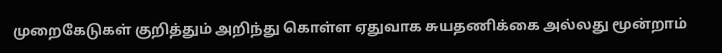முறைகேடுகள் குறித்தும் அறிந்து கொள்ள ஏதுவாக சுயதணிக்கை அல்லது மூன்றாம்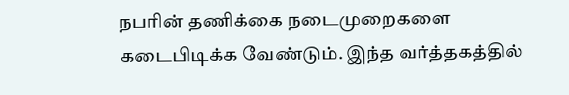நபரின் தணிக்கை நடைமுறைகளை கடைபிடிக்க வேண்டும். இந்த வர்த்தகத்தில்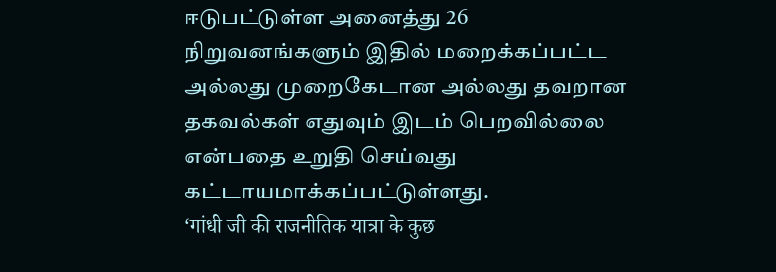ஈடுபட்டுள்ள அனைத்து 26 நிறுவனங்களும் இதில் மறைக்கப்பட்ட அல்லது முறைகேடான அல்லது தவறான தகவல்கள் எதுவும் இடம் பெறவில்லை என்பதை உறுதி செய்வது கட்டாயமாக்கப்பட்டுள்ளது.
‘गांधी जी की राजनीतिक यात्रा के कुछ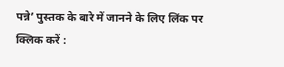पन्ने’ पुस्तक के बारे में जानने के लिए लिंक पर क्लिक करें :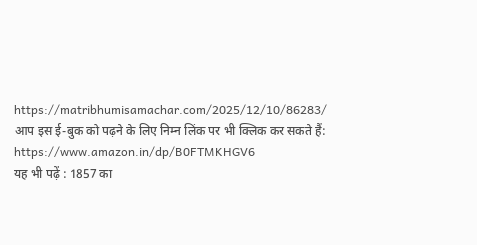https://matribhumisamachar.com/2025/12/10/86283/
आप इस ई-बुक को पढ़ने के लिए निम्न लिंक पर भी क्लिक कर सकते हैं:
https://www.amazon.in/dp/B0FTMKHGV6
यह भी पढ़ें : 1857 का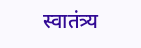स्वातंत्र्य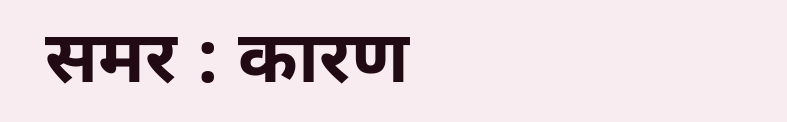समर : कारण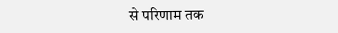से परिणाम तक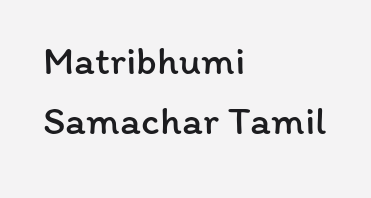Matribhumi Samachar Tamil